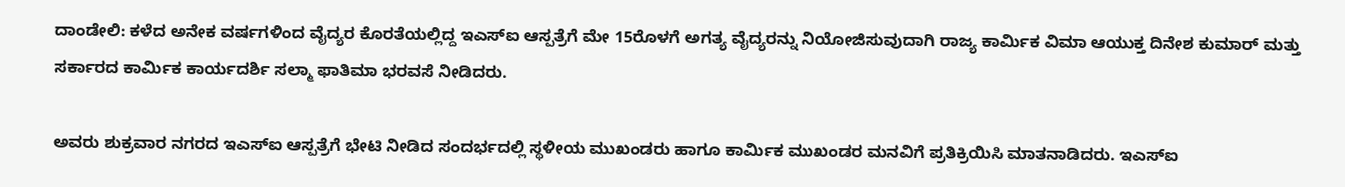ದಾಂಡೇಲಿ: ಕಳೆದ ಅನೇಕ ವರ್ಷಗಳಿಂದ ವೈದ್ಯರ ಕೊರತೆಯಲ್ಲಿದ್ದ ಇಎಸ್ಐ ಆಸ್ಪತ್ರೆಗೆ ಮೇ 15ರೊಳಗೆ ಅಗತ್ಯ ವೈದ್ಯರನ್ನು ನಿಯೋಜಿಸುವುದಾಗಿ ರಾಜ್ಯ ಕಾರ್ಮಿಕ ವಿಮಾ ಆಯುಕ್ತ ದಿನೇಶ ಕುಮಾರ್ ಮತ್ತು ಸರ್ಕಾರದ ಕಾರ್ಮಿಕ ಕಾರ್ಯದರ್ಶಿ ಸಲ್ಮಾ ಫಾತಿಮಾ ಭರವಸೆ ನೀಡಿದರು.

ಅವರು ಶುಕ್ರವಾರ‌ ನಗರದ ಇಎಸ್ಐ ಆಸ್ಪತ್ರೆಗೆ ಭೇಟಿ ನೀಡಿದ ಸಂದರ್ಭದಲ್ಲಿ ಸ್ಥಳೀಯ ಮುಖಂಡರು ಹಾಗೂ ಕಾರ್ಮಿಕ ಮುಖಂಡರ ಮನವಿಗೆ ಪ್ರತಿಕ್ರಿಯಿಸಿ ಮಾತನಾಡಿದರು. ಇಎಸ್ಐ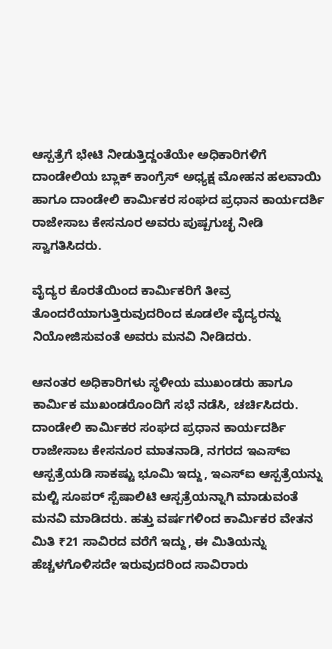ಆಸ್ಪತ್ರೆಗೆ ಭೇಟಿ ನೀಡುತ್ತಿದ್ದಂತೆಯೇ ಅಧಿಕಾರಿಗಳಿಗೆ ದಾಂಡೇಲಿಯ ಬ್ಲಾಕ್ ಕಾಂಗ್ರೆಸ್ ಅಧ್ಯಕ್ಷ ಮೋಹನ‌ ಹಲವಾಯಿ ಹಾಗೂ ದಾಂಡೇಲಿ ಕಾರ್ಮಿಕರ ಸಂಘದ ಪ್ರಧಾನ ಕಾರ್ಯದರ್ಶಿ ರಾಜೇಸಾಬ ಕೇಸನೂರ ಅವರು ಪುಷ್ಪಗುಚ್ಛ ನೀಡಿ ಸ್ವಾಗತಿಸಿದರು.

ವೈದ್ಯರ ಕೊರತೆಯಿಂದ ಕಾರ್ಮಿಕರಿಗೆ ತೀವ್ರ ತೊಂದರೆಯಾಗುತ್ತಿರುವುದರಿಂದ ಕೂಡಲೇ ವೈದ್ಯರನ್ನು ನಿಯೋಜಿಸುವಂತೆ ಅವರು ಮನವಿ ನೀಡಿದರು.

ಆನಂತರ ಅಧಿಕಾರಿಗಳು ಸ್ಥಳೀಯ ಮುಖಂಡರು ಹಾಗೂ ಕಾರ್ಮಿಕ ಮುಖಂಡರೊಂದಿಗೆ ಸಭೆ ನಡೆಸಿ, ಚರ್ಚಿಸಿದರು. ದಾಂಡೇಲಿ ಕಾರ್ಮಿಕರ ಸಂಘದ ಪ್ರಧಾನ‌ ಕಾರ್ಯದರ್ಶಿ ರಾಜೇಸಾಬ ಕೇಸನೂರ ಮಾತನಾಡಿ, ನಗರದ ಇಎಸ್ಐ ಆಸ್ಪತ್ರೆಯಡಿ ಸಾಕಷ್ಟು ಭೂಮಿ ಇದ್ದು, ಇಎಸ್ಐ ಆಸ್ಪತ್ರೆಯನ್ನು ಮಲ್ಟಿ ಸೂಪರ್ ಸ್ಪೆಷಾಲಿಟಿ ಆಸ್ಪತ್ರೆಯನ್ನಾಗಿ ಮಾಡುವಂತೆ ಮನವಿ ಮಾಡಿದರು. ಹತ್ತು ವರ್ಷಗಳಿಂದ ಕಾರ್ಮಿಕರ ವೇತನ ಮಿತಿ ₹21 ಸಾವಿರದ ವರೆಗೆ ಇದ್ದು, ಈ ಮಿತಿಯನ್ನು ಹೆಚ್ಚಳಗೊಳಿಸದೇ ಇರುವುದರಿಂದ ಸಾವಿರಾರು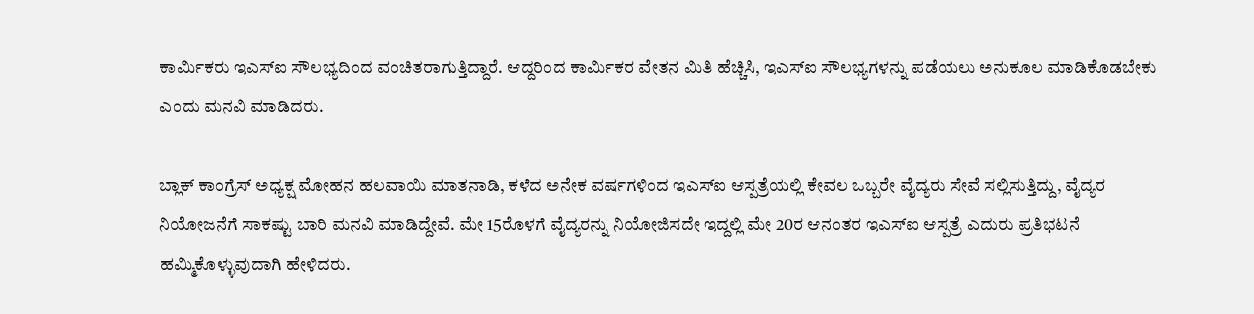ಕಾರ್ಮಿಕರು ಇಎಸ್ಐ ಸೌಲಭ್ಯದಿಂದ ವಂಚಿತರಾಗುತ್ತಿದ್ದಾರೆ. ಆದ್ದರಿಂದ ಕಾರ್ಮಿಕರ ವೇತನ ಮಿತಿ ಹೆಚ್ಚಿಸಿ, ಇಎಸ್ಐ ಸೌಲಭ್ಯಗಳನ್ನು ಪಡೆಯಲು ಅನುಕೂಲ ಮಾಡಿಕೊಡಬೇಕು ಎಂದು ಮನವಿ ಮಾಡಿದರು.

ಬ್ಲಾಕ್ ಕಾಂಗ್ರೆಸ್ ಅಧ್ಯಕ್ಷ ಮೋಹನ ಹಲವಾಯಿ ಮಾತನಾಡಿ, ಕಳೆದ ಅನೇಕ ವರ್ಷಗಳಿಂದ ಇಎಸ್ಐ ಆಸ್ಪತ್ರೆಯಲ್ಲಿ ಕೇವಲ ಒಬ್ಬರೇ ವೈದ್ಯರು ಸೇವೆ ಸಲ್ಲಿಸುತ್ತಿದ್ದು, ವೈದ್ಯರ ನಿಯೋಜನೆಗೆ ಸಾಕಷ್ಟು ಬಾರಿ ಮನವಿ ಮಾಡಿದ್ದೇವೆ. ಮೇ 15ರೊಳಗೆ ವೈದ್ಯರನ್ನು ನಿಯೋಜಿಸದೇ ಇದ್ದಲ್ಲಿ ಮೇ 20ರ ಆನಂತರ ಇಎಸ್ಐ ಆಸ್ಪತ್ರೆ ಎದುರು ಪ್ರತಿಭಟನೆ ಹಮ್ಮಿಕೊಳ್ಳುವುದಾಗಿ ಹೇಳಿದರು.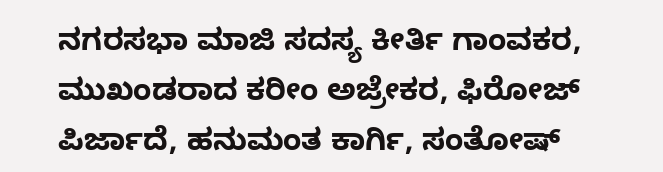ನಗರಸಭಾ ಮಾಜಿ ಸದಸ್ಯ ಕೀರ್ತಿ ಗಾಂವಕರ, ಮುಖಂಡರಾದ ಕರೀಂ ಅಜ್ರೇಕರ, ಫಿರೋಜ್ ಪಿರ್ಜಾದೆ, ಹನುಮಂತ ಕಾರ್ಗಿ, ಸಂತೋಷ್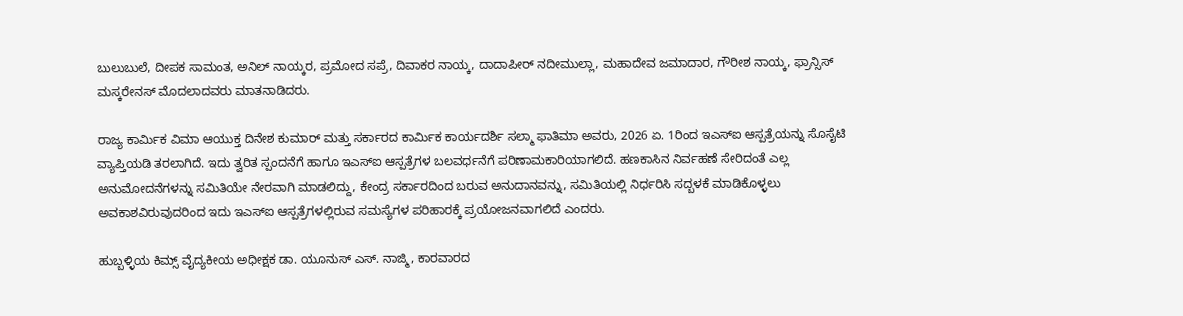ಬುಲುಬುಲೆ, ದೀಪಕ ಸಾಮಂತ, ಅನಿಲ್ ನಾಯ್ಕರ, ಪ್ರಮೋದ ಸಪ್ರೆ, ದಿವಾಕರ ನಾಯ್ಕ, ದಾದಾಪೀರ್ ನದೀಮುಲ್ಲಾ, ಮಹಾದೇವ ಜಮಾದಾರ, ಗೌರೀಶ ನಾಯ್ಕ, ಫ್ರಾನ್ಸಿಸ್ ಮಸ್ಕರೇನಸ್ ಮೊದಲಾದವರು ಮಾತನಾಡಿದರು.

ರಾಜ್ಯ ಕಾರ್ಮಿಕ ವಿಮಾ ಆಯುಕ್ತ ದಿನೇಶ ಕುಮಾರ್ ಮತ್ತು ಸರ್ಕಾರದ ಕಾರ್ಮಿಕ ಕಾರ್ಯದರ್ಶಿ ಸಲ್ಮಾ ಫಾತಿಮಾ ಅವರು, 2026 ಏ. 1ರಿಂದ ಇಎಸ್ಐ ಆಸ್ಪತ್ರೆಯನ್ನು ಸೊಸೈಟಿ ವ್ಯಾಪ್ತಿಯಡಿ ತರಲಾಗಿದೆ. ಇದು ತ್ವರಿತ ಸ್ಪಂದನೆಗೆ ಹಾಗೂ ಇಎಸ್ಐ ಆಸ್ಪತ್ರೆಗಳ ಬಲವರ್ಧನೆಗೆ ಪರಿಣಾಮಕಾರಿಯಾಗಲಿದೆ. ಹಣಕಾಸಿನ ನಿರ್ವಹಣೆ ಸೇರಿದಂತೆ ಎಲ್ಲ ಅನುಮೋದನೆಗಳನ್ನು ಸಮಿತಿಯೇ ನೇರವಾಗಿ ಮಾಡಲಿದ್ದು, ಕೇಂದ್ರ ಸರ್ಕಾರದಿಂದ ಬರುವ ಅನುದಾನವನ್ನು, ಸಮಿತಿಯಲ್ಲಿ ನಿರ್ಧರಿಸಿ ಸದ್ಬಳಕೆ ಮಾಡಿಕೊಳ್ಳಲು ಅವಕಾಶವಿರುವುದರಿಂದ ಇದು ಇಎಸ್ಐ ಆಸ್ಪತ್ರೆಗಳಲ್ಲಿರುವ ಸಮಸ್ಯೆಗಳ ಪರಿಹಾರಕ್ಕೆ ಪ್ರಯೋಜನವಾಗಲಿದೆ ಎಂದರು.

ಹುಬ್ಬಳ್ಳಿಯ ಕಿಮ್ಸ್ ವೈದ್ಯಕೀಯ ಅಧೀಕ್ಷಕ ಡಾ. ಯೂನುಸ್ ಎಸ್. ನಾಜ್ಮಿ, ಕಾರವಾರದ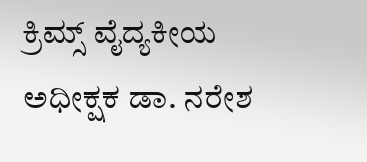ಕ್ರಿಮ್ಸ್ ವೈದ್ಯಕೀಯ ಅಧೀಕ್ಷಕ ಡಾ. ನರೇಶ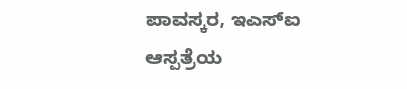ಪಾವಸ್ಕರ, ಇಎಸ್ಐ ಆಸ್ಪತ್ರೆಯ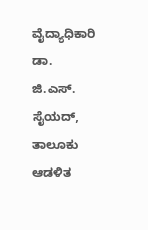ವೈದ್ಯಾಧಿಕಾರಿ ಡಾ. ಜಿ.ಎಸ್. ಸೈಯದ್, ತಾಲೂಕು ಆಡಳಿತ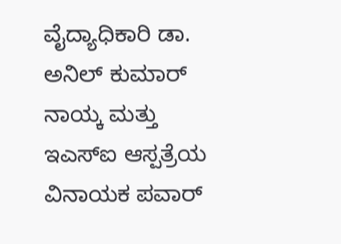ವೈದ್ಯಾಧಿಕಾರಿ ಡಾ. ಅನಿಲ್ ಕುಮಾರ್ ನಾಯ್ಕ ಮತ್ತು ಇಎಸ್ಐ ಆಸ್ಪತ್ರೆಯ ವಿನಾಯಕ ಪವಾರ್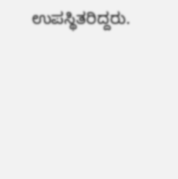ಉಪಸ್ಥಿತರಿದ್ದರು.